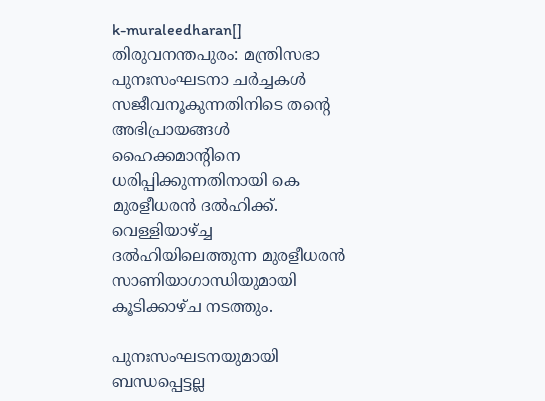k-muraleedharan[] തിരുവനന്തപുരം: മന്ത്രിസഭാ പുനഃസംഘടനാ ചര്‍ച്ചകള്‍ സജീവനൂകുന്നതിനിടെ തന്റെ അഭിപ്രായങ്ങള്‍ ഹൈക്കമാന്റിനെ ധരിപ്പിക്കുന്നതിനായി കെ മുരളീധരന്‍ ദല്‍ഹിക്ക്.  വെള്ളിയാഴ്ച്ച ദല്‍ഹിയിലെത്തുന്ന മുരളീധരന്‍ സാണിയാഗാന്ധിയുമായി  കൂടിക്കാഴ്ച നടത്തും.

പുനഃസംഘടനയുമായി ബന്ധപ്പെട്ടല്ല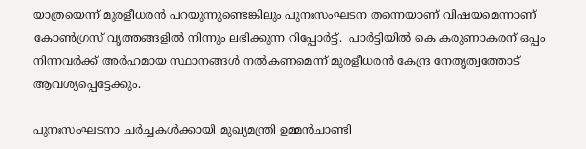യാത്രയെന്ന് മുരളീധരന്‍ പറയുന്നുണ്ടെങ്കിലും പുനഃസംഘടന തന്നെയാണ് വിഷയമെന്നാണ് കോണ്‍ഗ്രസ് വൃത്തങ്ങളില്‍ നിന്നും ലഭിക്കുന്ന റിപ്പോര്‍ട്ട്.  പാര്‍ട്ടിയില്‍ കെ കരുണാകരന് ഒപ്പം നിന്നവര്‍ക്ക് അര്‍ഹമായ സ്ഥാനങ്ങള്‍ നല്‍കണമെന്ന് മുരളീധരന്‍ കേന്ദ്ര നേതൃത്വത്തോട് ആവശ്യപ്പെട്ടേക്കും.

പുനഃസംഘടനാ ചര്‍ച്ചകള്‍ക്കായി മുഖ്യമന്ത്രി ഉമ്മന്‍ചാണ്ടി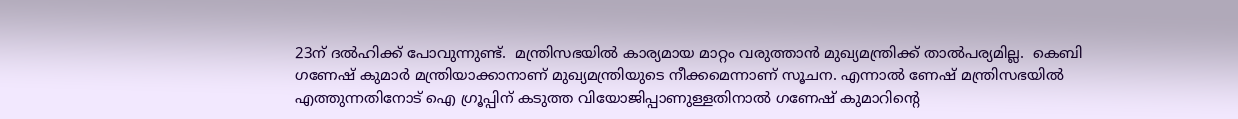23ന്‌ ദല്‍ഹിക്ക് പോവുന്നുണ്ട്.  മന്ത്രിസഭയില്‍ കാര്യമായ മാറ്റം വരുത്താന്‍ മുഖ്യമന്ത്രിക്ക് താല്‍പര്യമില്ല.  കെബി ഗണേഷ് കുമാര്‍ മന്ത്രിയാക്കാനാണ്‌ മുഖ്യമന്ത്രിയുടെ നീക്കമെന്നാണ് സൂചന. എന്നാല്‍ ണേഷ് മന്ത്രിസഭയില്‍ എത്തുന്നതിനോട് ഐ ഗ്രൂപ്പിന് കടുത്ത വിയോജിപ്പാണുള്ളതിനാല്‍ ഗണേഷ് കുമാറിന്റെ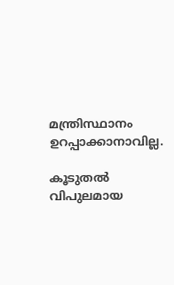മന്ത്രിസ്ഥാനം ഉറപ്പാക്കാനാവില്ല.

കൂടുതല്‍ വിപുലമായ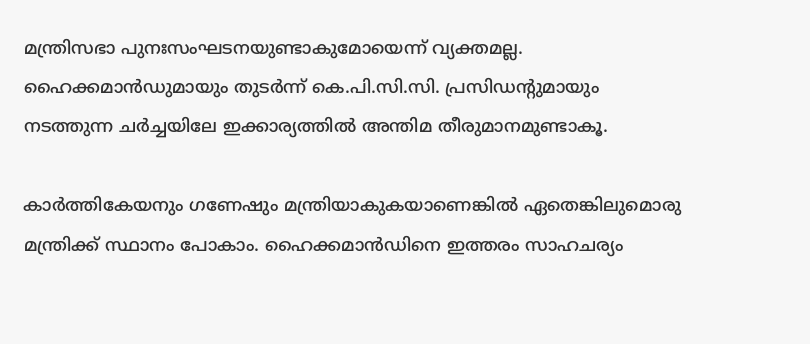മന്ത്രിസഭാ പുനഃസംഘടനയുണ്ടാകുമോയെന്ന് വ്യക്തമല്ല. ഹൈക്കമാന്‍ഡുമായും തുടര്‍ന്ന് കെ.പി.സി.സി. പ്രസിഡന്റുമായും നടത്തുന്ന ചര്‍ച്ചയിലേ ഇക്കാര്യത്തില്‍ അന്തിമ തീരുമാനമുണ്ടാകൂ.

കാര്‍ത്തികേയനും ഗണേഷും മന്ത്രിയാകുകയാണെങ്കില്‍ ഏതെങ്കിലുമൊരു മന്ത്രിക്ക് സ്ഥാനം പോകാം. ഹൈക്കമാന്‍ഡിനെ ഇത്തരം സാഹചര്യം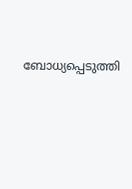ബോധ്യപ്പെടുത്തി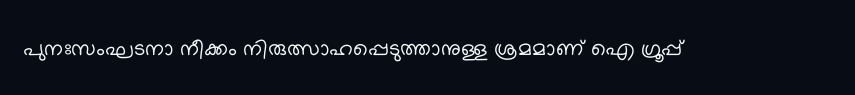പുനഃസംഘടനാ നീക്കം നിരുത്സാഹപ്പെടുത്താനുള്ള ശ്രമമാണ് ഐ ഗ്രൂപ്പ്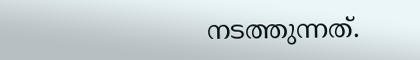നടത്തുന്നത്.